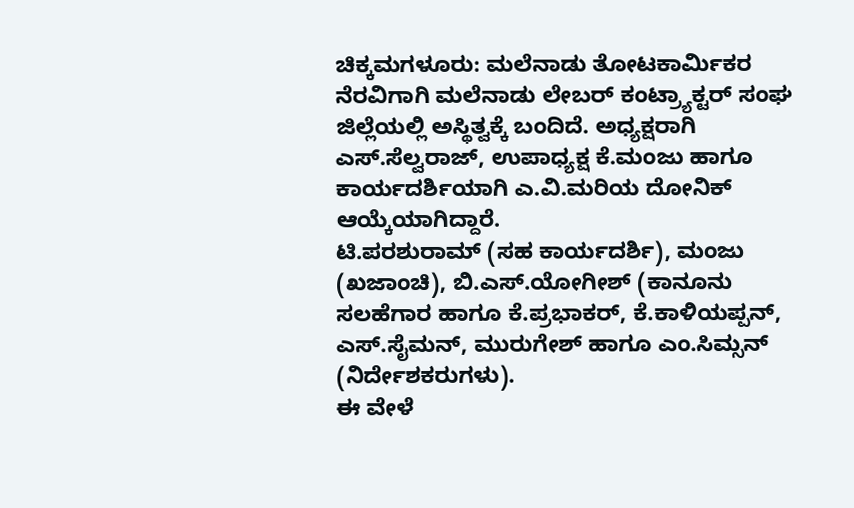ಚಿಕ್ಕಮಗಳೂರು: ಮಲೆನಾಡು ತೋಟಕಾರ್ಮಿಕರ ನೆರವಿಗಾಗಿ ಮಲೆನಾಡು ಲೇಬರ್ ಕಂಟ್ರ್ಯಾಕ್ಟರ್ ಸಂಘ ಜಿಲ್ಲೆಯಲ್ಲಿ ಅಸ್ಥಿತ್ವಕ್ಕೆ ಬಂದಿದೆ. ಅಧ್ಯಕ್ಷರಾಗಿ ಎಸ್.ಸೆಲ್ವರಾಜ್, ಉಪಾಧ್ಯಕ್ಷ ಕೆ.ಮಂಜು ಹಾಗೂ ಕಾರ್ಯದರ್ಶಿಯಾಗಿ ಎ.ವಿ.ಮರಿಯ ದೋನಿಕ್ ಆಯ್ಕೆಯಾಗಿದ್ದಾರೆ.
ಟಿ.ಪರಶುರಾಮ್ (ಸಹ ಕಾರ್ಯದರ್ಶಿ), ಮಂಜು (ಖಜಾಂಚಿ), ಬಿ.ಎಸ್.ಯೋಗೀಶ್ (ಕಾನೂನು ಸಲಹೆಗಾರ ಹಾಗೂ ಕೆ.ಪ್ರಭಾಕರ್, ಕೆ.ಕಾಳಿಯಪ್ಪನ್, ಎಸ್.ಸೈಮನ್, ಮುರುಗೇಶ್ ಹಾಗೂ ಎಂ.ಸಿಮ್ಸನ್ (ನಿರ್ದೇಶಕರುಗಳು).
ಈ ವೇಳೆ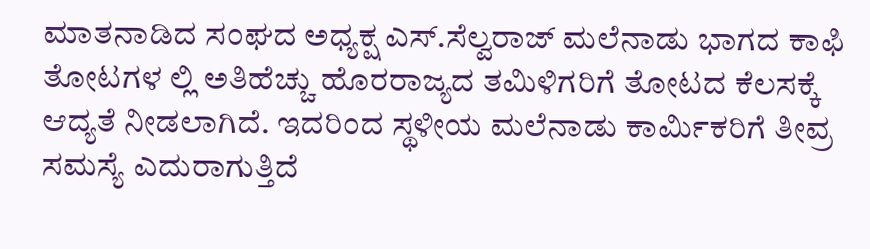ಮಾತನಾಡಿದ ಸಂಘದ ಅಧ್ಯಕ್ಷ ಎಸ್.ಸೆಲ್ವರಾಜ್ ಮಲೆನಾಡು ಭಾಗದ ಕಾಫಿ ತೋಟಗಳ ಲ್ಲಿ ಅತಿಹೆಚ್ಚು ಹೊರರಾಜ್ಯದ ತಮಿಳಿಗರಿಗೆ ತೋಟದ ಕೆಲಸಕ್ಕೆ ಆದ್ಯತೆ ನೀಡಲಾಗಿದೆ. ಇದರಿಂದ ಸ್ಥಳೀಯ ಮಲೆನಾಡು ಕಾರ್ಮಿಕರಿಗೆ ತೀವ್ರ ಸಮಸ್ಯೆ ಎದುರಾಗುತ್ತಿದೆ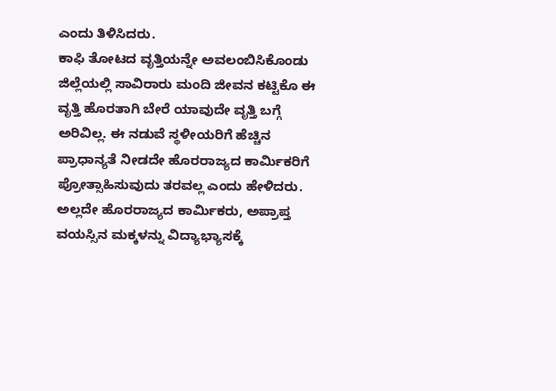ಎಂದು ತಿಳಿಸಿದರು.
ಕಾಫಿ ತೋಟದ ವೃತ್ತಿಯನ್ನೇ ಅವಲಂಬಿಸಿಕೊಂಡು ಜಿಲ್ಲೆಯಲ್ಲಿ ಸಾವಿರಾರು ಮಂದಿ ಜೀವನ ಕಟ್ಟಿಕೊ ಈ ವೃತ್ತಿ ಹೊರತಾಗಿ ಬೇರೆ ಯಾವುದೇ ವೃತ್ತಿ ಬಗ್ಗೆ ಅರಿವಿಲ್ಲ. ಈ ನಡುವೆ ಸ್ಥಳೀಯರಿಗೆ ಹೆಚ್ಚಿನ ಪ್ರಾಧಾನ್ಯತೆ ನೀಡದೇ ಹೊರರಾಜ್ಯದ ಕಾರ್ಮಿಕರಿಗೆ ಪ್ರೋತ್ಸಾಹಿಸುವುದು ತರವಲ್ಲ ಎಂದು ಹೇಳಿದರು.
ಅಲ್ಲದೇ ಹೊರರಾಜ್ಯದ ಕಾರ್ಮಿಕರು, ಅಪ್ರಾಪ್ತ ವಯಸ್ಸಿನ ಮಕ್ಕಳನ್ನು ವಿದ್ಯಾಭ್ಯಾಸಕ್ಕೆ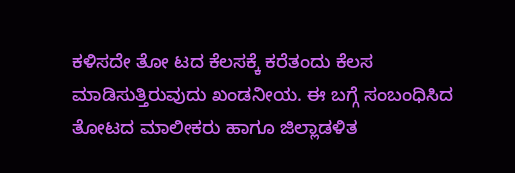ಕಳಿಸದೇ ತೋ ಟದ ಕೆಲಸಕ್ಕೆ ಕರೆತಂದು ಕೆಲಸ ಮಾಡಿಸುತ್ತಿರುವುದು ಖಂಡನೀಯ. ಈ ಬಗ್ಗೆ ಸಂಬಂಧಿಸಿದ ತೋಟದ ಮಾಲೀಕರು ಹಾಗೂ ಜಿಲ್ಲಾಡಳಿತ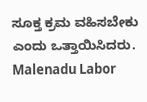ಸೂಕ್ತ ಕ್ರಮ ವಹಿಸಬೇಕು ಎಂದು ಒತ್ತಾಯಿಸಿದರು.
Malenadu Labor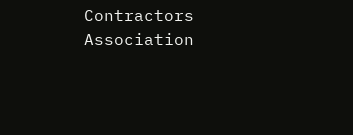Contractors Association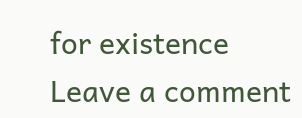for existence
Leave a comment